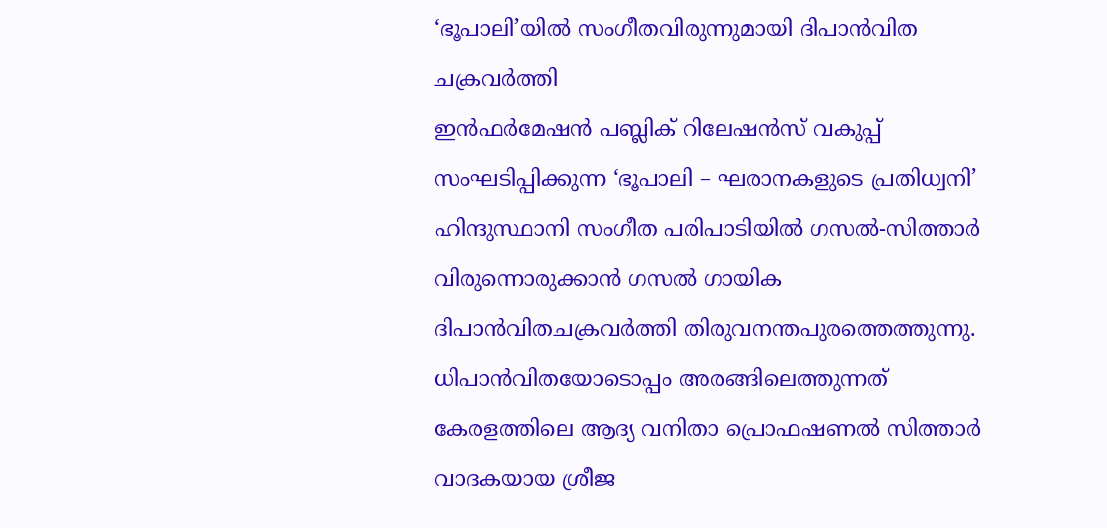‘ഭൂപാലി’യിൽ സംഗീതവിരുന്നുമായി ദിപാൻവിത ചക്രവർത്തി
ഇൻഫർമേഷൻ പബ്ലിക് റിലേഷൻസ് വകുപ്പ് സംഘടിപ്പിക്കുന്ന ‘ഭൂപാലി – ഘരാനകളുടെ പ്രതിധ്വനി’ ഹിന്ദുസ്ഥാനി സംഗീത പരിപാടിയിൽ ഗസൽ-സിത്താർ വിരുന്നൊരുക്കാൻ ഗസൽ ഗായിക ദിപാൻവിതചക്രവർത്തി തിരുവനന്തപുരത്തെത്തുന്നു. ധിപാൻവിതയോടൊപ്പം അരങ്ങിലെത്തുന്നത് കേരളത്തിലെ ആദ്യ വനിതാ പ്രൊഫഷണൽ സിത്താർ വാദകയായ ശ്രീജ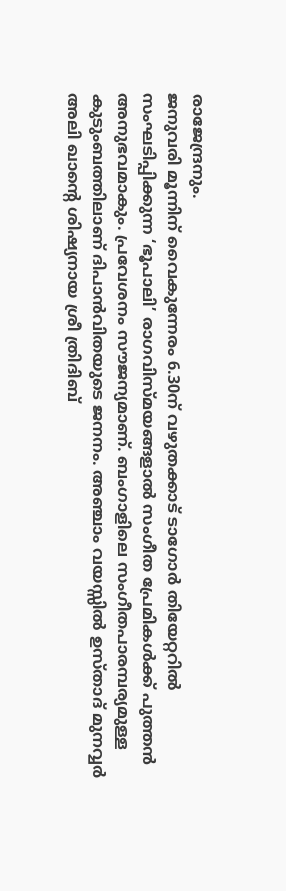രാജേന്ദ്രനും.
ജനുവരി മൂന്നിന് വൈകുന്നേരം 6.30ന് വഴുതക്കാട് ടാഗോർ തിയേറ്ററിൽ സംഘടിപ്പിക്കുന്ന ‘ഭൂപാലി’ രാഗവിസ്മയങ്ങളാൽ സംഗീത പ്രേമികൾക്ക് പുത്തൻ അനുഭവമാകും. പ്രവേശനം സൗജന്യമാണ്. ബംഗാളിലെ സംഗീതപാരമ്പര്യമുള്ള കുടുംബത്തിലാണ് ദിപാൻവിതയുടെ ജനനം. അഞ്ചാം വയസ്സിൽ ഉസ്താദ് മുനവ്വർ അലി ഖാന്റെ ശിഷ്യനായ ശ്രീ ത്രിദിബ്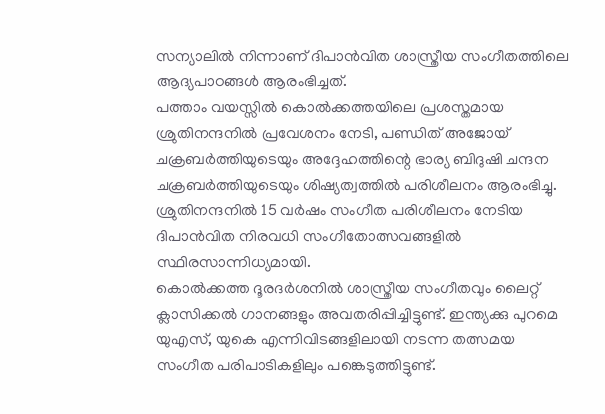സന്യാലിൽ നിന്നാണ് ദിപാൻവിത ശാസ്ത്രീയ സംഗീതത്തിലെ ആദ്യപാഠങ്ങൾ ആരംഭിച്ചത്.
പത്താം വയസ്സിൽ കൊൽക്കത്തയിലെ പ്രശസ്തമായ ശ്രുതിനന്ദനിൽ പ്രവേശനം നേടി, പണ്ഡിത് അജോയ് ചക്രബർത്തിയുടെയും അദ്ദേഹത്തിന്റെ ഭാര്യ ബിദുഷി ചന്ദന ചക്രബർത്തിയുടെയും ശിഷ്യത്വത്തിൽ പരിശീലനം ആരംഭിച്ചു. ശ്രുതിനന്ദനിൽ 15 വർഷം സംഗീത പരിശീലനം നേടിയ ദിപാൻവിത നിരവധി സംഗീതോത്സവങ്ങളിൽ സ്ഥിരസാന്നിധ്യമായി.
കൊൽക്കത്ത ദൂരദർശനിൽ ശാസ്ത്രീയ സംഗീതവും ലൈറ്റ് ക്ലാസിക്കൽ ഗാനങ്ങളും അവതരിപ്പിച്ചിട്ടുണ്ട്. ഇന്ത്യക്കു പുറമെ യുഎസ്, യുകെ എന്നിവിടങ്ങളിലായി നടന്ന തത്സമയ സംഗീത പരിപാടികളിലും പങ്കെടുത്തിട്ടുണ്ട്.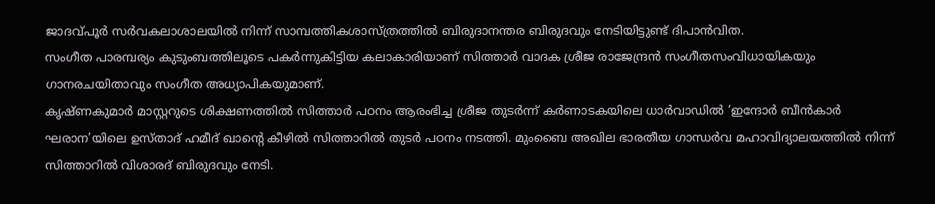ജാദവ്പൂർ സർവകലാശാലയിൽ നിന്ന് സാമ്പത്തികശാസ്ത്രത്തിൽ ബിരുദാനന്തര ബിരുദവും നേടിയിട്ടുണ്ട് ദിപാൻവിത.
സംഗീത പാരമ്പര്യം കുടുംബത്തിലൂടെ പകർന്നുകിട്ടിയ കലാകാരിയാണ് സിത്താർ വാദക ശ്രീജ രാജേന്ദ്രൻ സംഗീതസംവിധായികയും ഗാനരചയിതാവും സംഗീത അധ്യാപികയുമാണ്.
കൃഷ്ണകുമാർ മാസ്റ്ററുടെ ശിക്ഷണത്തിൽ സിത്താർ പഠനം ആരംഭിച്ച ശ്രീജ തുടർന്ന് കർണാടകയിലെ ധാർവാഡിൽ ‘ഇന്ദോർ ബീൻകാർ ഘരാന’യിലെ ഉസ്താദ് ഹമീദ് ഖാന്റെ കീഴിൽ സിത്താറിൽ തുടർ പഠനം നടത്തി. മുംബൈ അഖില ഭാരതീയ ഗാന്ധർവ മഹാവിദ്യാലയത്തിൽ നിന്ന് സിത്താറിൽ വിശാരദ് ബിരുദവും നേടി.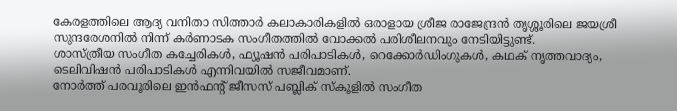കേരളത്തിലെ ആദ്യ വനിതാ സിത്താർ കലാകാരികളിൽ ഒരാളായ ശ്രീജ രാജേന്ദ്രൻ തൃശ്ശൂരിലെ ജയശ്രീ സുന്ദരേശനിൽ നിന്ന് കർണാടക സംഗീതത്തിൽ വോക്കൽ പരിശീലനവും നേടിയിട്ടുണ്ട്.
ശാസ്ത്രീയ സംഗീത കച്ചേരികൾ, ഫ്യൂഷൻ പരിപാടികൾ, റെക്കോർഡിംഗുകൾ, കഥക് നൃത്തവാദ്യം, ടെലിവിഷൻ പരിപാടികൾ എന്നിവയിൽ സജീവമാണ്.
നോർത്ത് പരവൂരിലെ ഇൻഫന്റ് ജീസസ് പബ്ലിക് സ്കൂളിൽ സംഗീത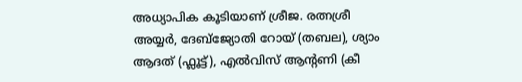അധ്യാപിക കൂടിയാണ് ശ്രീജ. രത്നശ്രീ അയ്യർ, ദേബ്ജ്യോതി റോയ് (തബല), ശ്യാം ആദത് (ഫ്ലൂട്ട്), എൽവിസ് ആന്റണി (കീ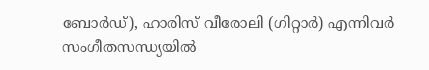ബോർഡ്), ഹാരിസ് വീരോലി (ഗിറ്റാർ) എന്നിവർ സംഗീതസന്ധ്യയിൽ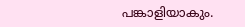പങ്കാളിയാകും.